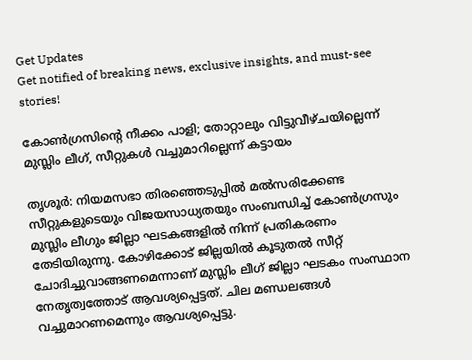Get Updates
Get notified of breaking news, exclusive insights, and must-see stories!

കോണ്‍ഗ്രസിന്റെ നീക്കം പാളി; തോറ്റാലും വിട്ടുവീഴ്ചയില്ലെന്ന് മുസ്ലിം ലീഗ്, സീറ്റുകള്‍ വച്ചുമാറില്ലെന്ന് കട്ടായം

തൃശൂര്‍: നിയമസഭാ തിരഞ്ഞെടുപ്പില്‍ മല്‍സരിക്കേണ്ട സീറ്റുകളുടെയും വിജയസാധ്യതയും സംബന്ധിച്ച് കോണ്‍ഗ്രസും മുസ്ലിം ലീഗും ജില്ലാ ഘടകങ്ങളില്‍ നിന്ന് പ്രതികരണം തേടിയിരുന്നു. കോഴിക്കോട് ജില്ലയില്‍ കൂടുതല്‍ സീറ്റ് ചോദിച്ചുവാങ്ങണമെന്നാണ് മുസ്ലിം ലീഗ് ജില്ലാ ഘടകം സംസ്ഥാന നേതൃത്വത്തോട് ആവശ്യപ്പെട്ടത്. ചില മണ്ഡലങ്ങള്‍ വച്ചുമാറണമെന്നും ആവശ്യപ്പെട്ടു.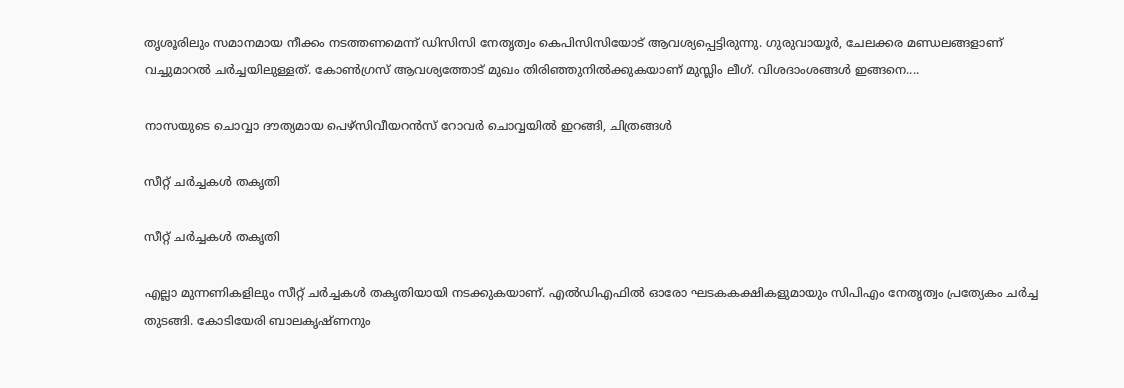തൃശൂരിലും സമാനമായ നീക്കം നടത്തണമെന്ന് ഡിസിസി നേതൃത്വം കെപിസിസിയോട് ആവശ്യപ്പെട്ടിരുന്നു. ഗുരുവായൂര്‍, ചേലക്കര മണ്ഡലങ്ങളാണ് വച്ചുമാറല്‍ ചര്‍ച്ചയിലുള്ളത്. കോണ്‍ഗ്രസ് ആവശ്യത്തോട് മുഖം തിരിഞ്ഞുനില്‍ക്കുകയാണ് മുസ്ലിം ലീഗ്. വിശദാംശങ്ങള്‍ ഇങ്ങനെ....

നാസയുടെ ചൊവ്വാ ദൗത്യമായ പെഴ്‌സിവീയറന്‍സ് റോവര്‍ ചൊവ്വയില്‍ ഇറങ്ങി, ചിത്രങ്ങള്‍

സീറ്റ് ചര്‍ച്ചകള്‍ തകൃതി

സീറ്റ് ചര്‍ച്ചകള്‍ തകൃതി

എല്ലാ മുന്നണികളിലും സീറ്റ് ചര്‍ച്ചകള്‍ തകൃതിയായി നടക്കുകയാണ്. എല്‍ഡിഎഫില്‍ ഓരോ ഘടകകക്ഷികളുമായും സിപിഎം നേതൃത്വം പ്രത്യേകം ചര്‍ച്ച തുടങ്ങി. കോടിയേരി ബാലകൃഷ്ണനും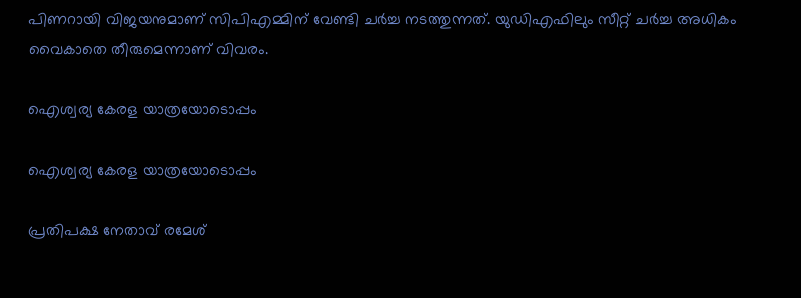പിണറായി വിജയനുമാണ് സിപിഎമ്മിന് വേണ്ടി ചര്‍ച്ച നടത്തുന്നത്. യുഡിഎഫിലും സീറ്റ് ചര്‍ച്ച അധികം വൈകാതെ തീരുമെന്നാണ് വിവരം.

ഐശ്വര്യ കേരള യാത്രയോടൊപ്പം

ഐശ്വര്യ കേരള യാത്രയോടൊപ്പം

പ്രതിപക്ഷ നേതാവ് രമേശ്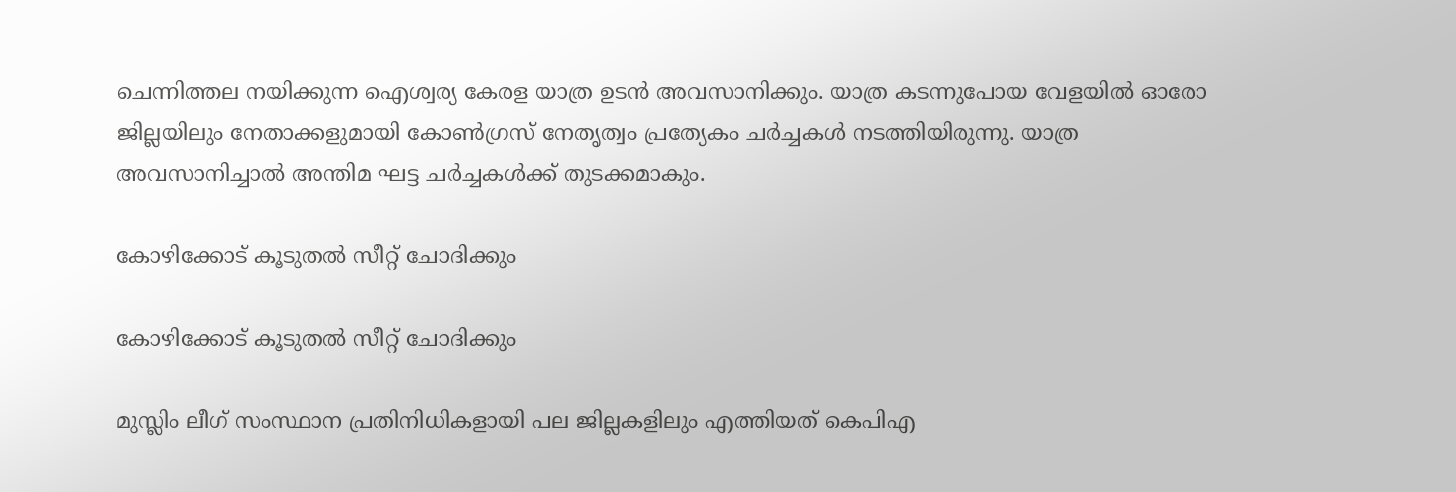ചെന്നിത്തല നയിക്കുന്ന ഐശ്വര്യ കേരള യാത്ര ഉടന്‍ അവസാനിക്കും. യാത്ര കടന്നുപോയ വേളയില്‍ ഓരോ ജില്ലയിലും നേതാക്കളുമായി കോണ്‍ഗ്രസ് നേതൃത്വം പ്രത്യേകം ചര്‍ച്ചകള്‍ നടത്തിയിരുന്നു. യാത്ര അവസാനിച്ചാല്‍ അന്തിമ ഘട്ട ചര്‍ച്ചകള്‍ക്ക് തുടക്കമാകും.

കോഴിക്കോട് കൂടുതല്‍ സീറ്റ് ചോദിക്കും

കോഴിക്കോട് കൂടുതല്‍ സീറ്റ് ചോദിക്കും

മുസ്ലിം ലീഗ് സംസ്ഥാന പ്രതിനിധികളായി പല ജില്ലകളിലും എത്തിയത് കെപിഎ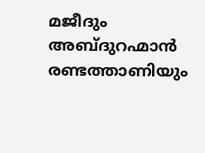മജീദും അബ്ദുറഹ്മാന്‍ രണ്ടത്താണിയും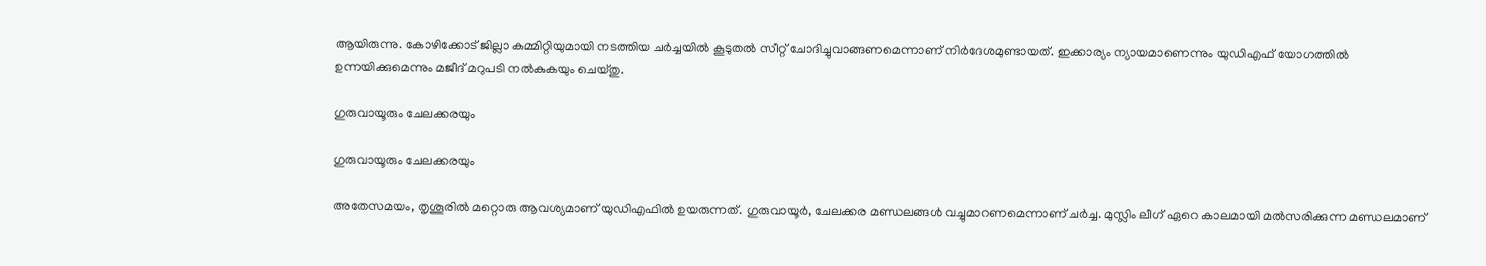ആയിരുന്നു. കോഴിക്കോട് ജില്ലാ കമ്മിറ്റിയുമായി നടത്തിയ ചര്‍ച്ചയില്‍ കൂടുതല്‍ സീറ്റ് ചോദിച്ചുവാങ്ങണമെന്നാണ് നിര്‍ദേശമുണ്ടായത്. ഇക്കാര്യം ന്യായമാണെന്നും യുഡിഎഫ് യോഗത്തില്‍ ഉന്നയിക്കുമെന്നും മജീദ് മറുപടി നല്‍കുകയും ചെയ്തു.

ഗുരുവായൂരും ചേലക്കരയും

ഗുരുവായൂരും ചേലക്കരയും

അതേസമയം, തൃശൂരില്‍ മറ്റൊരു ആവശ്യമാണ് യുഡിഎഫില്‍ ഉയരുന്നത്. ഗുരുവായൂര്‍, ചേലക്കര മണ്ഡലങ്ങള്‍ വച്ചുമാറണമെന്നാണ് ചര്‍ച്ച. മുസ്ലിം ലീഗ് ഏറെ കാലമായി മല്‍സരിക്കുന്ന മണ്ഡലമാണ്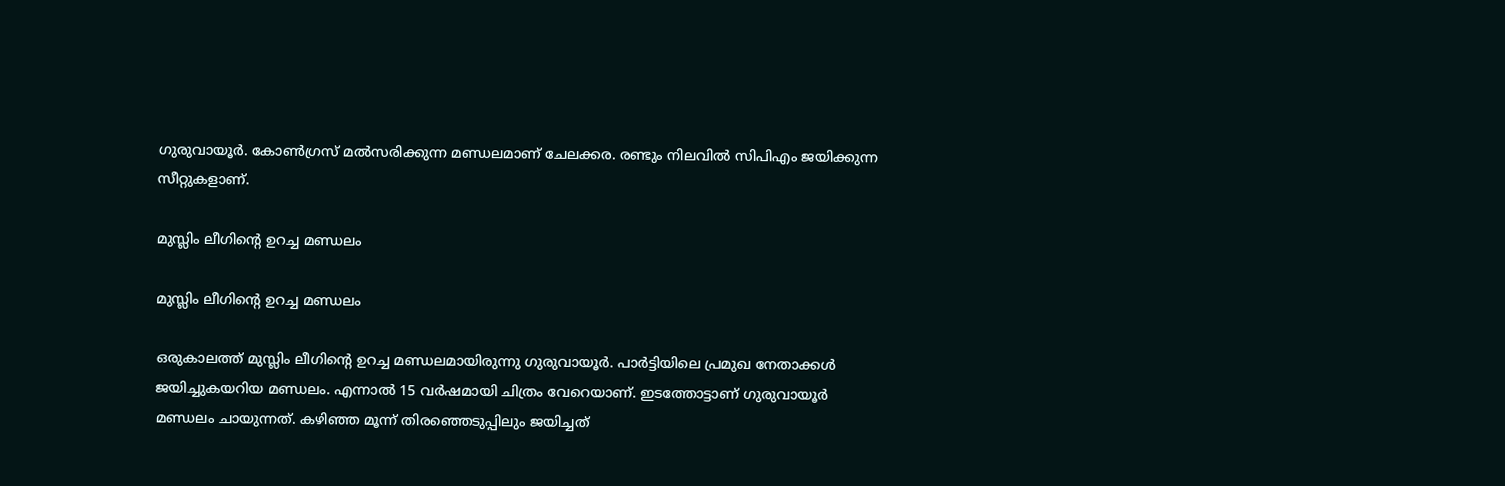ഗുരുവായൂര്‍. കോണ്‍ഗ്രസ് മല്‍സരിക്കുന്ന മണ്ഡലമാണ് ചേലക്കര. രണ്ടും നിലവില്‍ സിപിഎം ജയിക്കുന്ന സീറ്റുകളാണ്.

മുസ്ലിം ലീഗിന്റെ ഉറച്ച മണ്ഡലം

മുസ്ലിം ലീഗിന്റെ ഉറച്ച മണ്ഡലം

ഒരുകാലത്ത് മുസ്ലിം ലീഗിന്റെ ഉറച്ച മണ്ഡലമായിരുന്നു ഗുരുവായൂര്‍. പാര്‍ട്ടിയിലെ പ്രമുഖ നേതാക്കള്‍ ജയിച്ചുകയറിയ മണ്ഡലം. എന്നാല്‍ 15 വര്‍ഷമായി ചിത്രം വേറെയാണ്. ഇടത്തോട്ടാണ് ഗുരുവായൂര്‍ മണ്ഡലം ചായുന്നത്. കഴിഞ്ഞ മൂന്ന് തിരഞ്ഞെടുപ്പിലും ജയിച്ചത്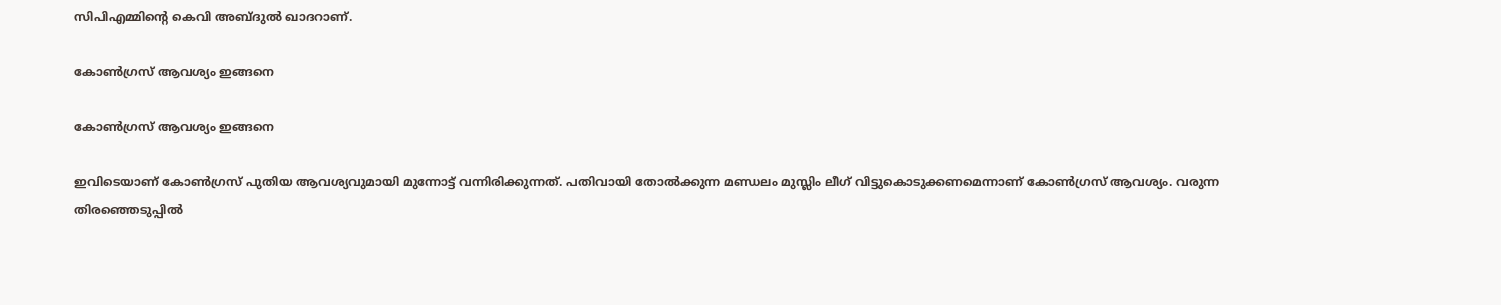സിപിഎമ്മിന്റെ കെവി അബ്ദുല്‍ ഖാദറാണ്.

കോണ്‍ഗ്രസ് ആവശ്യം ഇങ്ങനെ

കോണ്‍ഗ്രസ് ആവശ്യം ഇങ്ങനെ

ഇവിടെയാണ് കോണ്‍ഗ്രസ് പുതിയ ആവശ്യവുമായി മുന്നോട്ട് വന്നിരിക്കുന്നത്. പതിവായി തോല്‍ക്കുന്ന മണ്ഡലം മുസ്ലിം ലീഗ് വിട്ടുകൊടുക്കണമെന്നാണ് കോണ്‍ഗ്രസ് ആവശ്യം. വരുന്ന തിരഞ്ഞെടുപ്പില്‍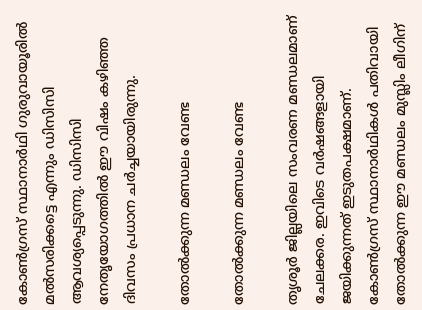കോണ്‍ഗ്രസ് സ്ഥാനാര്‍ഥി ഗുരുവായൂരില്‍ മല്‍സരിക്കട്ടെ എന്നും ഡിസിസി ആവശ്യപ്പെടുന്നു. ഡിസിസി നേതൃയോഗത്തില്‍ ഈ വിഷം കഴിഞ്ഞ ദിവസം പ്രധാന ചര്‍ച്ചയായിരുന്നു.

തോല്‍ക്കുന്ന മണ്ഡലം വേണ്ട

തോല്‍ക്കുന്ന മണ്ഡലം വേണ്ട

തൃശൂര്‍ ജില്ലയിലെ സംവരണ മണ്ഡലമാണ് ചേലക്കര. ഇവിടെ വര്‍ഷങ്ങളായി ജയിക്കുന്നത് ഇടുതപക്ഷമാണ്. കോണ്‍ഗ്രസ് സ്ഥാനാര്‍ഥികള്‍ പതിവായി തോല്‍ക്കുന്ന ഈ മണ്ഡലം മുസ്ലിം ലീഗിന്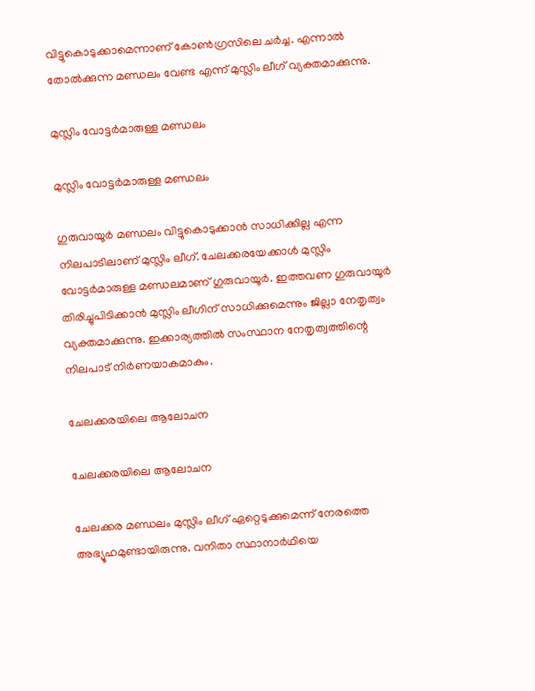വിട്ടുകൊടുക്കാമെന്നാണ് കോണ്‍ഗ്രസിലെ ചര്‍ച്ച. എന്നാല്‍ തോല്‍ക്കുന്ന മണ്ഡലം വേണ്ട എന്ന് മുസ്ലിം ലീഗ് വ്യക്തമാക്കുന്നു.

മുസ്ലിം വോട്ടര്‍മാരുള്ള മണ്ഡലം

മുസ്ലിം വോട്ടര്‍മാരുള്ള മണ്ഡലം

ഗുരുവായൂര്‍ മണ്ഡലം വിട്ടുകൊടുക്കാന്‍ സാധിക്കില്ല എന്ന നിലപാടിലാണ് മുസ്ലിം ലീഗ്. ചേലക്കരയേക്കാള്‍ മുസ്ലിം വോട്ടര്‍മാരുള്ള മണ്ഡലമാണ് ഗുരുവായൂര്‍. ഇത്തവണ ഗുരുവായൂര്‍ തിരിച്ചുപിടിക്കാന്‍ മുസ്ലിം ലീഗിന് സാധിക്കുമെന്നും ജില്ലാ നേതൃത്വം വ്യക്തമാക്കുന്നു. ഇക്കാര്യത്തില്‍ സംസ്ഥാന നേതൃത്വത്തിന്റെ നിലപാട് നിര്‍ണയാകമാകും.

ചേലക്കരയിലെ ആലോചന

ചേലക്കരയിലെ ആലോചന

ചേലക്കര മണ്ഡലം മുസ്ലിം ലീഗ് ഏറ്റെടുക്കുമെന്ന് നേരത്തെ അഭ്യൂഹമുണ്ടായിരുന്നു. വനിതാ സ്ഥാനാര്‍ഥിയെ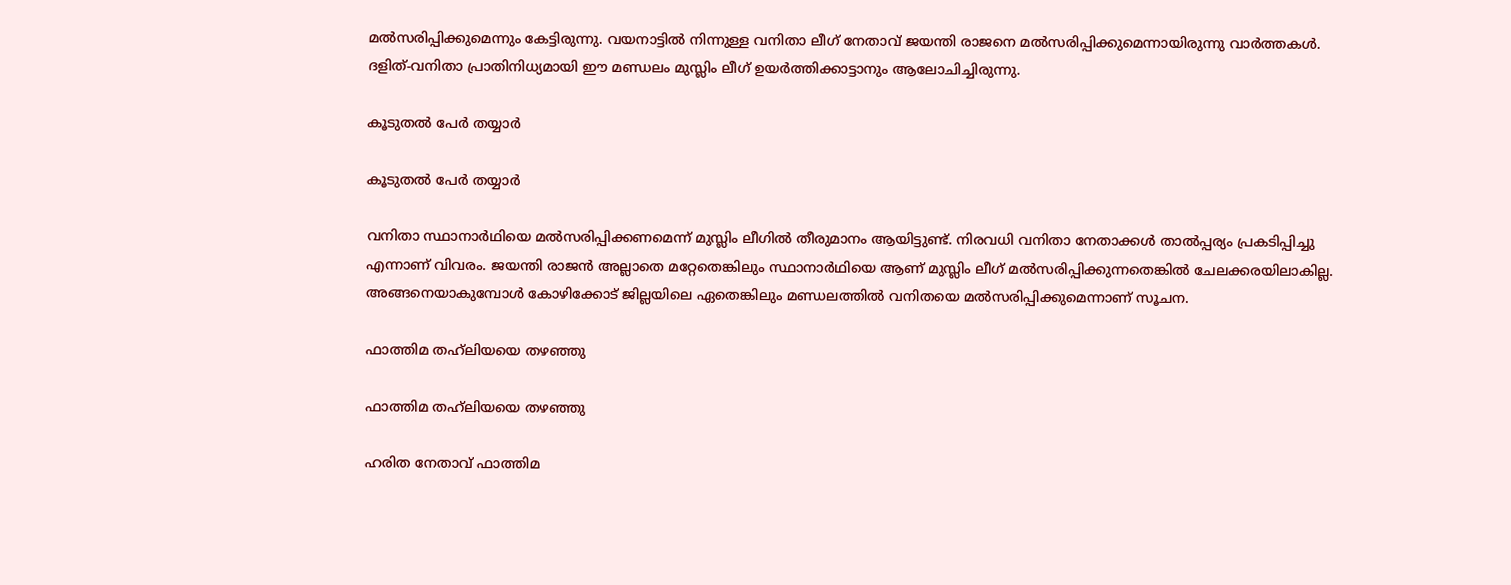മല്‍സരിപ്പിക്കുമെന്നും കേട്ടിരുന്നു. വയനാട്ടില്‍ നിന്നുള്ള വനിതാ ലീഗ് നേതാവ് ജയന്തി രാജനെ മല്‍സരിപ്പിക്കുമെന്നായിരുന്നു വാര്‍ത്തകള്‍. ദളിത്-വനിതാ പ്രാതിനിധ്യമായി ഈ മണ്ഡലം മുസ്ലിം ലീഗ് ഉയര്‍ത്തിക്കാട്ടാനും ആലോചിച്ചിരുന്നു.

കൂടുതല്‍ പേര്‍ തയ്യാര്‍

കൂടുതല്‍ പേര്‍ തയ്യാര്‍

വനിതാ സ്ഥാനാര്‍ഥിയെ മല്‍സരിപ്പിക്കണമെന്ന് മുസ്ലിം ലീഗില്‍ തീരുമാനം ആയിട്ടുണ്ട്. നിരവധി വനിതാ നേതാക്കള്‍ താല്‍പ്പര്യം പ്രകടിപ്പിച്ചു എന്നാണ് വിവരം. ജയന്തി രാജന്‍ അല്ലാതെ മറ്റേതെങ്കിലും സ്ഥാനാര്‍ഥിയെ ആണ് മുസ്ലിം ലീഗ് മല്‍സരിപ്പിക്കുന്നതെങ്കില്‍ ചേലക്കരയിലാകില്ല. അങ്ങനെയാകുമ്പോള്‍ കോഴിക്കോട് ജില്ലയിലെ ഏതെങ്കിലും മണ്ഡലത്തില്‍ വനിതയെ മല്‍സരിപ്പിക്കുമെന്നാണ് സൂചന.

ഫാത്തിമ തഹ്‌ലിയയെ തഴഞ്ഞു

ഫാത്തിമ തഹ്‌ലിയയെ തഴഞ്ഞു

ഹരിത നേതാവ് ഫാത്തിമ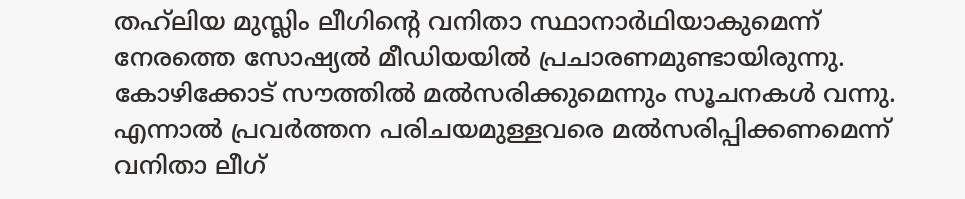തഹ്‌ലിയ മുസ്ലിം ലീഗിന്റെ വനിതാ സ്ഥാനാര്‍ഥിയാകുമെന്ന് നേരത്തെ സോഷ്യല്‍ മീഡിയയില്‍ പ്രചാരണമുണ്ടായിരുന്നു. കോഴിക്കോട് സൗത്തില്‍ മല്‍സരിക്കുമെന്നും സൂചനകള്‍ വന്നു. എന്നാല്‍ പ്രവര്‍ത്തന പരിചയമുള്ളവരെ മല്‍സരിപ്പിക്കണമെന്ന് വനിതാ ലീഗ്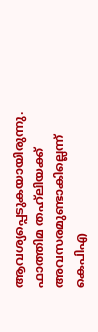ആവശ്യപ്പെടുകയായിരുന്നു. ഫാത്തിമ തഹ്‌ലിയക്ക് അവസരമുണ്ടാകില്ലെന്ന് കെപിഎ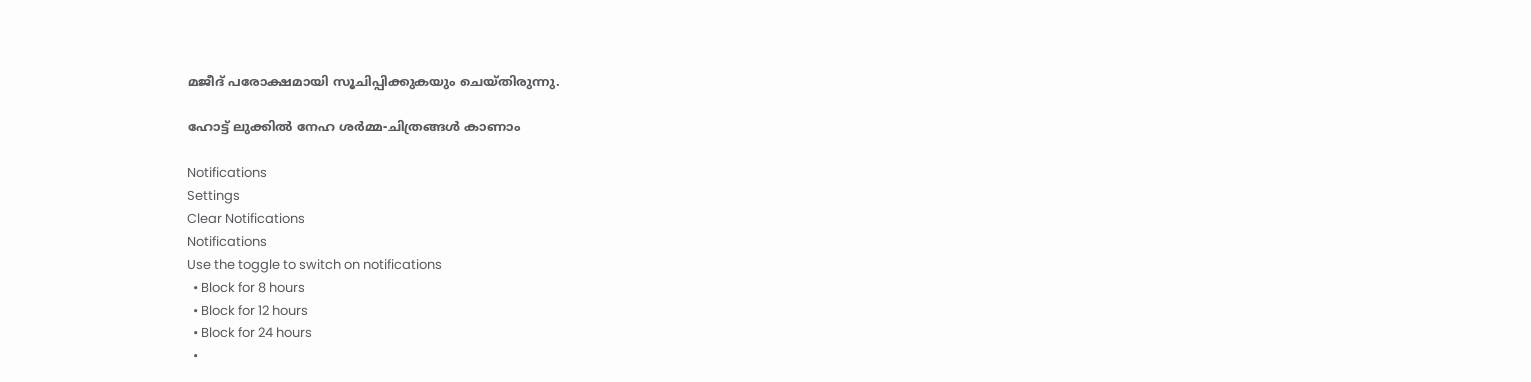മജീദ് പരോക്ഷമായി സൂചിപ്പിക്കുകയും ചെയ്തിരുന്നു.

ഹോട്ട് ലുക്കില്‍ നേഹ ശര്‍മ്മ-ചിത്രങ്ങള്‍ കാണാം

Notifications
Settings
Clear Notifications
Notifications
Use the toggle to switch on notifications
  • Block for 8 hours
  • Block for 12 hours
  • Block for 24 hours
  •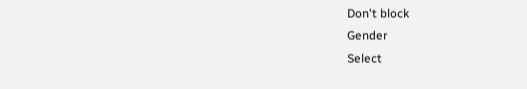Don't block
Gender
Select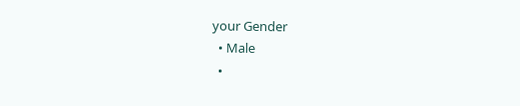your Gender
  • Male
  •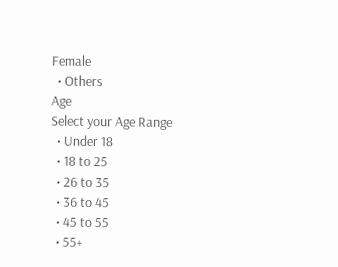Female
  • Others
Age
Select your Age Range
  • Under 18
  • 18 to 25
  • 26 to 35
  • 36 to 45
  • 45 to 55
  • 55+